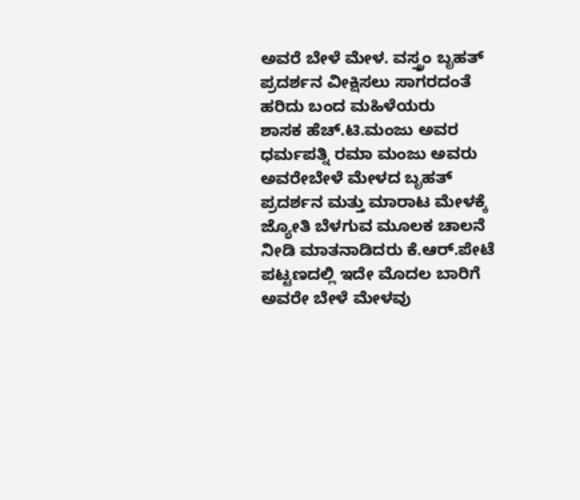ಅವರೆ ಬೇಳೆ ಮೇಳ. ವಸ್ತ್ರಂ ಬೃಹತ್ ಪ್ರದರ್ಶನ ವೀಕ್ಷಿಸಲು ಸಾಗರದಂತೆ ಹರಿದು ಬಂದ ಮಹಿಳೆಯರು
ಶಾಸಕ ಹೆಚ್.ಟಿ.ಮಂಜು ಅವರ ಧರ್ಮಪತ್ನಿ ರಮಾ ಮಂಜು ಅವರು ಅವರೇಬೇಳೆ ಮೇಳದ ಬೃಹತ್ ಪ್ರದರ್ಶನ ಮತ್ತು ಮಾರಾಟ ಮೇಳಕ್ಕೆ ಜ್ಯೋತಿ ಬೆಳಗುವ ಮೂಲಕ ಚಾಲನೆ ನೀಡಿ ಮಾತನಾಡಿದರು ಕೆ.ಆರ್.ಪೇಟೆ ಪಟ್ಟಣದಲ್ಲಿ ಇದೇ ಮೊದಲ ಬಾರಿಗೆ ಅವರೇ ಬೇಳೆ ಮೇಳವು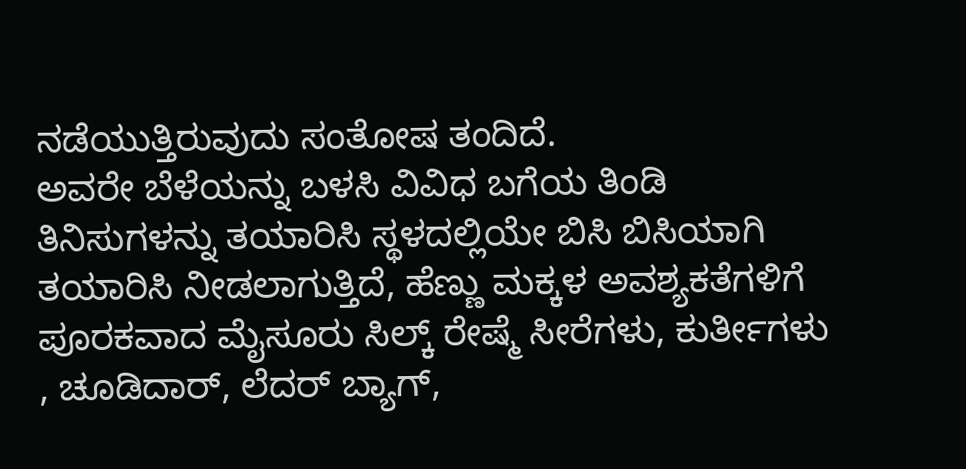ನಡೆಯುತ್ತಿರುವುದು ಸಂತೋಷ ತಂದಿದೆ.
ಅವರೇ ಬೆಳೆಯನ್ನು ಬಳಸಿ ವಿವಿಧ ಬಗೆಯ ತಿಂಡಿ ತಿನಿಸುಗಳನ್ನು ತಯಾರಿಸಿ ಸ್ಥಳದಲ್ಲಿಯೇ ಬಿಸಿ ಬಿಸಿಯಾಗಿ ತಯಾರಿಸಿ ನೀಡಲಾಗುತ್ತಿದೆ, ಹೆಣ್ಣು ಮಕ್ಕಳ ಅವಶ್ಯಕತೆಗಳಿಗೆ ಪೂರಕವಾದ ಮೈಸೂರು ಸಿಲ್ಕ್ ರೇಷ್ಮೆ ಸೀರೆಗಳು, ಕುರ್ತೀಗಳು , ಚೂಡಿದಾರ್, ಲೆದರ್ ಬ್ಯಾಗ್,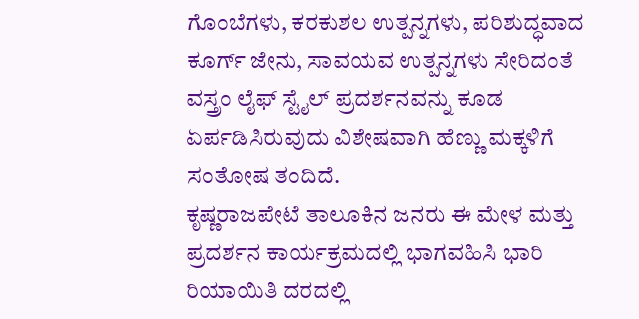ಗೊಂಬೆಗಳು, ಕರಕುಶಲ ಉತ್ಪನ್ನಗಳು, ಪರಿಶುದ್ಧವಾದ ಕೂರ್ಗ್ ಜೇನು, ಸಾವಯವ ಉತ್ಪನ್ನಗಳು ಸೇರಿದಂತೆ ವಸ್ತ್ರಂ ಲೈಫ್ ಸ್ಟೈಲ್ ಪ್ರದರ್ಶನವನ್ನು ಕೂಡ ಏರ್ಪಡಿಸಿರುವುದು ವಿಶೇಷವಾಗಿ ಹೆಣ್ಣು ಮಕ್ಕಳಿಗೆ ಸಂತೋಷ ತಂದಿದೆ.
ಕೃಷ್ಣರಾಜಪೇಟೆ ತಾಲೂಕಿನ ಜನರು ಈ ಮೇಳ ಮತ್ತು ಪ್ರದರ್ಶನ ಕಾರ್ಯಕ್ರಮದಲ್ಲಿ ಭಾಗವಹಿಸಿ ಭಾರಿ ರಿಯಾಯಿತಿ ದರದಲ್ಲಿ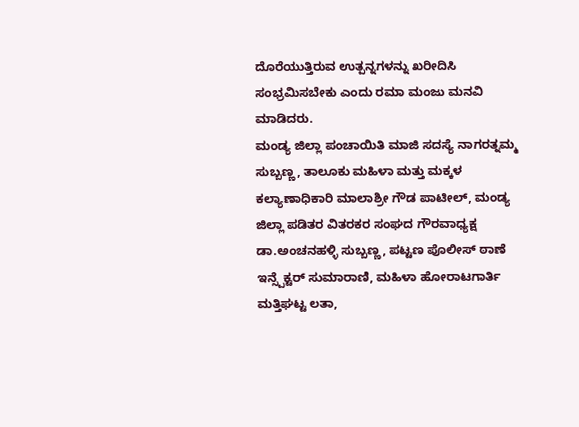ದೊರೆಯುತ್ತಿರುವ ಉತ್ಪನ್ನಗಳನ್ನು ಖರೀದಿಸಿ ಸಂಭ್ರಮಿಸಬೇಕು ಎಂದು ರಮಾ ಮಂಜು ಮನವಿ ಮಾಡಿದರು.
ಮಂಡ್ಯ ಜಿಲ್ಲಾ ಪಂಚಾಯಿತಿ ಮಾಜಿ ಸದಸ್ಯೆ ನಾಗರತ್ನಮ್ಮ ಸುಬ್ಬಣ್ಣ, ತಾಲೂಕು ಮಹಿಳಾ ಮತ್ತು ಮಕ್ಕಳ ಕಲ್ಯಾಣಾಧಿಕಾರಿ ಮಾಲಾಶ್ರೀ ಗೌಡ ಪಾಟೀಲ್, ಮಂಡ್ಯ ಜಿಲ್ಲಾ ಪಡಿತರ ವಿತರಕರ ಸಂಘದ ಗೌರವಾಧ್ಯಕ್ಷ ಡಾ.ಅಂಚನಹಳ್ಳಿ ಸುಬ್ಬಣ್ಣ, ಪಟ್ಟಣ ಪೊಲೀಸ್ ಠಾಣೆ ಇನ್ಸ್ಪೆಕ್ಟರ್ ಸುಮಾರಾಣಿ, ಮಹಿಳಾ ಹೋರಾಟಗಾರ್ತಿ ಮತ್ತಿಘಟ್ಟ ಲತಾ,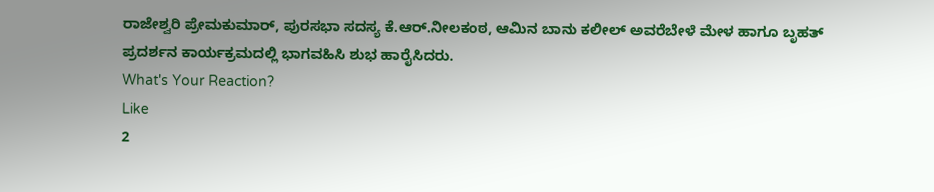ರಾಜೇಶ್ವರಿ ಪ್ರೇಮಕುಮಾರ್, ಪುರಸಭಾ ಸದಸ್ಯ ಕೆ.ಆರ್.ನೀಲಕಂಠ, ಆಮಿನ ಬಾನು ಕಲೀಲ್ ಅವರೆಬೇಳೆ ಮೇಳ ಹಾಗೂ ಬೃಹತ್ ಪ್ರದರ್ಶನ ಕಾರ್ಯಕ್ರಮದಲ್ಲಿ ಭಾಗವಹಿಸಿ ಶುಭ ಹಾರೈಸಿದರು.
What's Your Reaction?
Like
2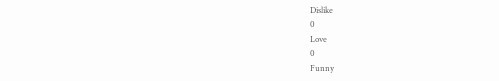Dislike
0
Love
0
Funny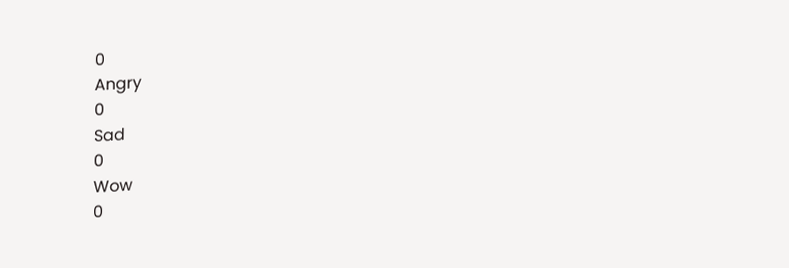0
Angry
0
Sad
0
Wow
0